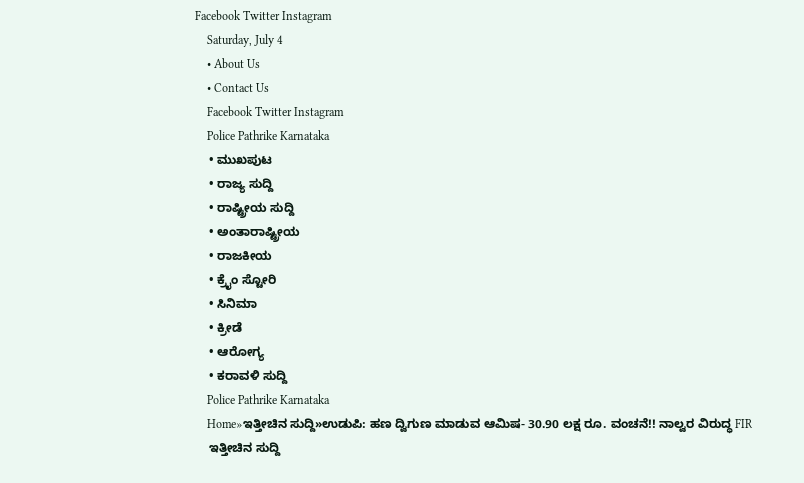Facebook Twitter Instagram
    Saturday, July 4
    • About Us
    • Contact Us
    Facebook Twitter Instagram
    Police Pathrike Karnataka
    • ಮುಖಪುಟ
    • ರಾಜ್ಯ ಸುದ್ದಿ
    • ರಾಷ್ಟ್ರೀಯ ಸುದ್ದಿ
    • ಅಂತಾರಾಷ್ಟ್ರೀಯ
    • ರಾಜಕೀಯ
    • ಕ್ರೈಂ ಸ್ಟೋರಿ
    • ಸಿನಿಮಾ
    • ಕ್ರೀಡೆ
    • ಆರೋಗ್ಯ
    • ಕರಾವಳಿ ಸುದ್ದಿ
    Police Pathrike Karnataka
    Home»ಇತ್ತೀಚಿನ ಸುದ್ದಿ»ಉಡುಪಿ: ಹಣ ದ್ವಿಗುಣ ಮಾಡುವ ಆಮಿಷ- 30.90 ಲಕ್ಷ ರೂ. ವಂಚನೆ!! ನಾಲ್ವರ ವಿರುದ್ಧ FIR
    ಇತ್ತೀಚಿನ ಸುದ್ದಿ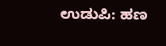ಉಡುಪಿ: ಹಣ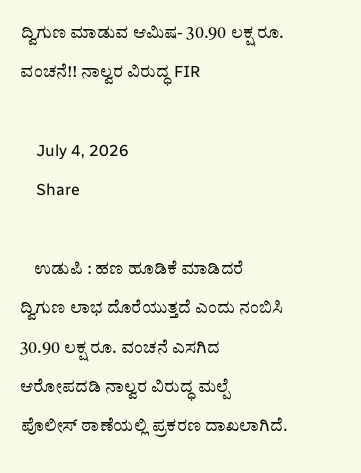ದ್ವಿಗುಣ ಮಾಡುವ ಆಮಿಷ- 30.90 ಲಕ್ಷ ರೂ. ವಂಚನೆ!! ನಾಲ್ವರ ವಿರುದ್ಧ FIR

    July 4, 2026
    Share

    ಉಡುಪಿ : ಹಣ ಹೂಡಿಕೆ ಮಾಡಿದರೆ ದ್ವಿಗುಣ ಲಾಭ ದೊರೆಯುತ್ತದೆ ಎಂದು ನಂಬಿಸಿ 30.90 ಲಕ್ಷ ರೂ. ವಂಚನೆ ಎಸಗಿದ ಆರೋಪದಡಿ ನಾಲ್ವರ ವಿರುದ್ಧ ಮಲ್ಪೆ ಪೊಲೀಸ್ ಠಾಣೆಯಲ್ಲಿ ಪ್ರಕರಣ ದಾಖಲಾಗಿದೆ.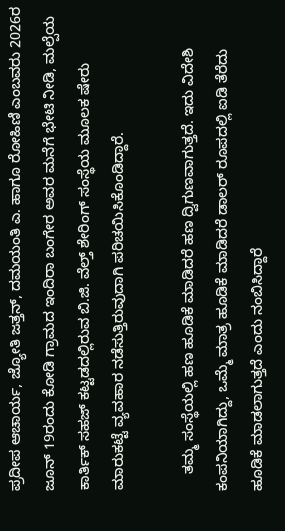ಪ್ರದೀಪ ಆಚಾರ್ಯ, ಜ್ಯೋತಿ ಜತ್ತನ್, ದಮಯಂತಿ ಎ. ಹಾಗೂ ರೋಹಿಣಿ ಎಂಬವರು 2026ರ ಜೂನ್ 19ರಂದು ಕೋಡಿ ಗ್ರಾಮದ ಇಂದಿರಾ ಬಂಗೇರ ಅವರ ಮನೆಗೆ ಭೇಟಿ ನೀಡಿ, ಮಲ್ಪೆಯ ಕಾರ್ತಿಕ್ ಸಹಜ್ ಕಟ್ಟಡದಲ್ಲಿರುವ ಬಿ.ಜಿ. ವೆಲ್ತ್ ಶೇರಿಂಗ್ ಸಂಸ್ಥೆಯ ಮೂಲಕ ಷೇರು ಮಾರುಕಟ್ಟೆ ವ್ಯವಹಾರ ನಡೆಸುತ್ತಿರುವುದಾಗಿ ಪರಿಚಯಿಸಿಕೊಂಡಿದ್ದಾರೆ.

    ತಮ್ಮ ಸಂಸ್ಥೆಯಲ್ಲಿ ಹಣ ಹೂಡಿಕೆ ಮಾಡಿದರೆ ಹಣ ದ್ವಿಗುಣವಾಗುತ್ತದೆ. ಇದು ವಿದೇಶಿ ಕಂಪನಿಯಾಗಿದ್ದು, ಒಮ್ಮೆ ಮಾತ್ರ ಹೂಡಿಕೆ ಮಾಡಿದರೆ ಡಾಲರ್ ರೂಪದಲ್ಲಿ ಐಡಿ ತೆರೆದು ಹೂಡಿಕೆ ಮಾಡಲಾಗುತ್ತದೆ ಎಂದು ನಂಬಿಸಿದ್ದಾರೆ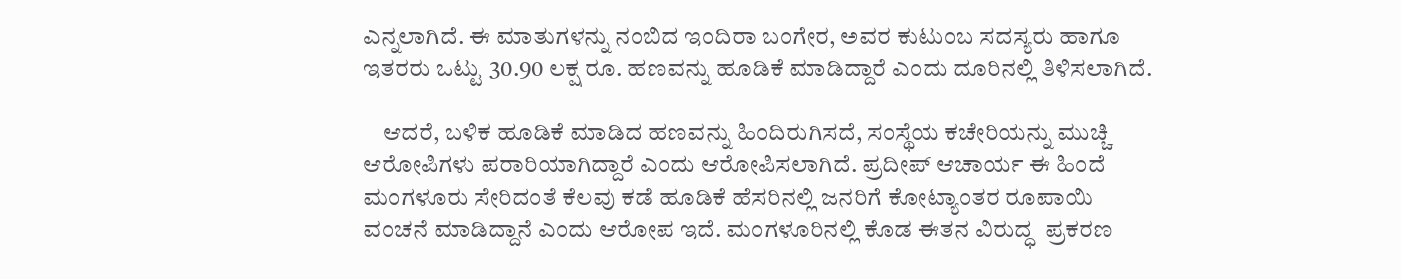ಎನ್ನಲಾಗಿದೆ. ಈ ಮಾತುಗಳನ್ನು ನಂಬಿದ ಇಂದಿರಾ ಬಂಗೇರ, ಅವರ ಕುಟುಂಬ ಸದಸ್ಯರು ಹಾಗೂ ಇತರರು ಒಟ್ಟು 30.90 ಲಕ್ಷ ರೂ. ಹಣವನ್ನು ಹೂಡಿಕೆ ಮಾಡಿದ್ದಾರೆ ಎಂದು ದೂರಿನಲ್ಲಿ ತಿಳಿಸಲಾಗಿದೆ.

    ಆದರೆ, ಬಳಿಕ ಹೂಡಿಕೆ ಮಾಡಿದ ಹಣವನ್ನು ಹಿಂದಿರುಗಿಸದೆ, ಸಂಸ್ಥೆಯ ಕಚೇರಿಯನ್ನು ಮುಚ್ಚಿ ಆರೋಪಿಗಳು ಪರಾರಿಯಾಗಿದ್ದಾರೆ ಎಂದು ಆರೋಪಿಸಲಾಗಿದೆ. ಪ್ರದೀಪ್ ಆಚಾರ್ಯ ಈ ಹಿಂದೆ ಮಂಗಳೂರು ಸೇರಿದಂತೆ ಕೆಲವು ಕಡೆ ಹೂಡಿಕೆ ಹೆಸರಿನಲ್ಲಿ ಜನರಿಗೆ ಕೋಟ್ಯಾಂತರ ರೂಪಾಯಿ ವಂಚನೆ ಮಾಡಿದ್ದಾನೆ ಎಂದು ಆರೋಪ ಇದೆ. ಮಂಗಳೂರಿನಲ್ಲಿ ಕೊಡ ಈತನ ವಿರುದ್ಧ  ಪ್ರಕರಣ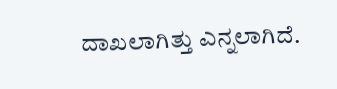ದಾಖಲಾಗಿತ್ತು‌ ಎನ್ನಲಾಗಿದೆ.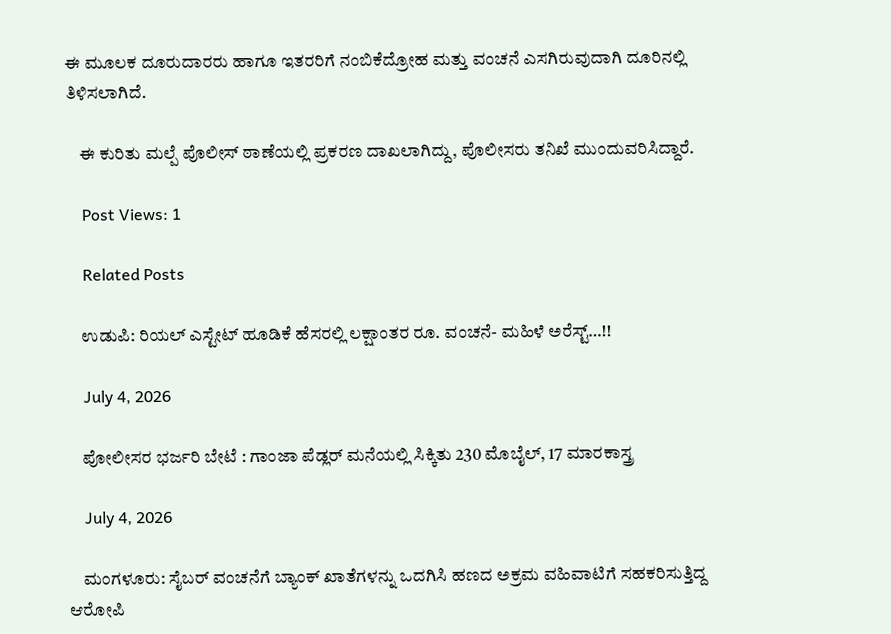ಈ ಮೂಲಕ ದೂರುದಾರರು ಹಾಗೂ ಇತರರಿಗೆ ನಂಬಿಕೆದ್ರೋಹ ಮತ್ತು ವಂಚನೆ ಎಸಗಿರುವುದಾಗಿ ದೂರಿನಲ್ಲಿ ತಿಳಿಸಲಾಗಿದೆ.

    ಈ ಕುರಿತು ಮಲ್ಪೆ ಪೊಲೀಸ್ ಠಾಣೆಯಲ್ಲಿ ಪ್ರಕರಣ ದಾಖಲಾಗಿದ್ದು, ಪೊಲೀಸರು ತನಿಖೆ ಮುಂದುವರಿಸಿದ್ದಾರೆ.

    Post Views: 1

    Related Posts

    ಉಡುಪಿ: ರಿಯಲ್ ಎಸ್ಟೇಟ್ ಹೂಡಿಕೆ ಹೆಸರಲ್ಲಿ ಲಕ್ಷಾಂತರ ರೂ. ವಂಚನೆ- ಮಹಿಳೆ ಅರೆಸ್ಟ್…!!

    July 4, 2026

    ಪೋಲೀಸರ ಭರ್ಜರಿ ಬೇಟೆ : ಗಾಂಜಾ ಪೆಡ್ಲರ್ ಮನೆಯಲ್ಲಿ ಸಿಕ್ಕಿತು 230 ಮೊಬೈಲ್, 17 ಮಾರಕಾಸ್ತ್ರ

    July 4, 2026

    ಮಂಗಳೂರು: ಸೈಬರ್ ವಂಚನೆಗೆ ಬ್ಯಾಂಕ್ ಖಾತೆಗಳನ್ನು ಒದಗಿಸಿ ಹಣದ ಅಕ್ರಮ ವಹಿವಾಟಿಗೆ ಸಹಕರಿಸುತ್ತಿದ್ದ ಆರೋಪಿ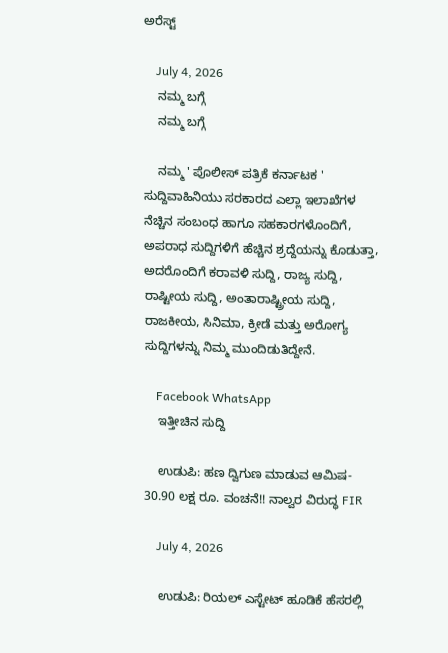ಅರೆಸ್ಟ್

    July 4, 2026
    ನಮ್ಮ ಬಗ್ಗೆ
    ನಮ್ಮ ಬಗ್ಗೆ

    ನಮ್ಮ ' ಪೊಲೀಸ್ ಪತ್ರಿಕೆ ಕರ್ನಾಟಕ ' ಸುದ್ದಿವಾಹಿನಿಯು ಸರಕಾರದ ಎಲ್ಲಾ ಇಲಾಖೆಗಳ ನೆಚ್ಚಿನ ಸಂಬಂಧ ಹಾಗೂ ಸಹಕಾರಗಳೊಂದಿಗೆ, ಅಪರಾಧ ಸುದ್ದಿಗಳಿಗೆ ಹೆಚ್ಚಿನ ಶ್ರದ್ದೆಯನ್ನು ಕೊಡುತ್ತಾ, ಅದರೊಂದಿಗೆ ಕರಾವಳಿ ಸುದ್ದಿ, ರಾಜ್ಯ ಸುದ್ದಿ, ರಾಷ್ಟೀಯ ಸುದ್ದಿ, ಅಂತಾರಾಷ್ಟ್ರೀಯ ಸುದ್ದಿ, ರಾಜಕೀಯ, ಸಿನಿಮಾ, ಕ್ರೀಡೆ ಮತ್ತು ಅರೋಗ್ಯ ಸುದ್ದಿಗಳನ್ನು ನಿಮ್ಮ ಮುಂದಿಡುತಿದ್ದೇನೆ.

    Facebook WhatsApp
    ಇತ್ತೀಚಿನ ಸುದ್ದಿ

    ಉಡುಪಿ: ಹಣ ದ್ವಿಗುಣ ಮಾಡುವ ಆಮಿಷ- 30.90 ಲಕ್ಷ ರೂ. ವಂಚನೆ!! ನಾಲ್ವರ ವಿರುದ್ಧ FIR

    July 4, 2026

    ಉಡುಪಿ: ರಿಯಲ್ ಎಸ್ಟೇಟ್ ಹೂಡಿಕೆ ಹೆಸರಲ್ಲಿ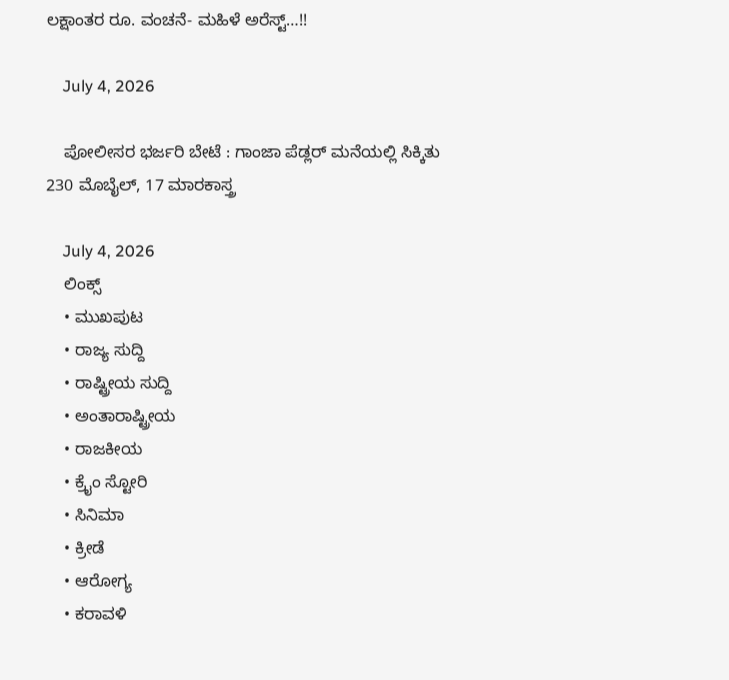ಲಕ್ಷಾಂತರ ರೂ. ವಂಚನೆ- ಮಹಿಳೆ ಅರೆಸ್ಟ್…!!

    July 4, 2026

    ಪೋಲೀಸರ ಭರ್ಜರಿ ಬೇಟೆ : ಗಾಂಜಾ ಪೆಡ್ಲರ್ ಮನೆಯಲ್ಲಿ ಸಿಕ್ಕಿತು 230 ಮೊಬೈಲ್, 17 ಮಾರಕಾಸ್ತ್ರ

    July 4, 2026
    ಲಿಂಕ್ಸ್
    • ಮುಖಪುಟ
    • ರಾಜ್ಯ ಸುದ್ದಿ
    • ರಾಷ್ಟ್ರೀಯ ಸುದ್ದಿ
    • ಅಂತಾರಾಷ್ಟ್ರೀಯ
    • ರಾಜಕೀಯ
    • ಕ್ರೈಂ ಸ್ಟೋರಿ
    • ಸಿನಿಮಾ
    • ಕ್ರೀಡೆ
    • ಆರೋಗ್ಯ
    • ಕರಾವಳಿ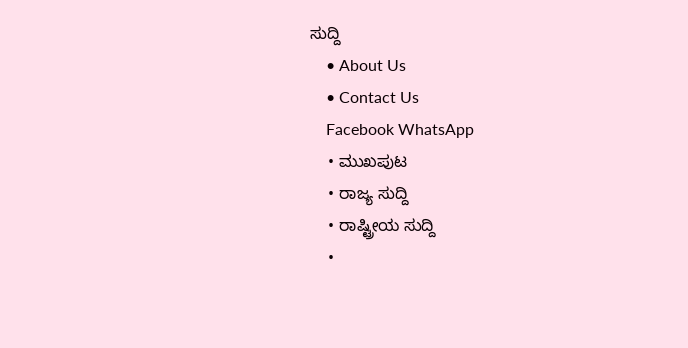ಸುದ್ದಿ
    • About Us
    • Contact Us
    Facebook WhatsApp
    • ಮುಖಪುಟ
    • ರಾಜ್ಯ ಸುದ್ದಿ
    • ರಾಷ್ಟ್ರೀಯ ಸುದ್ದಿ
    •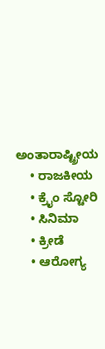ಅಂತಾರಾಷ್ಟ್ರೀಯ
    • ರಾಜಕೀಯ
    • ಕ್ರೈಂ ಸ್ಟೋರಿ
    • ಸಿನಿಮಾ
    • ಕ್ರೀಡೆ
    • ಆರೋಗ್ಯ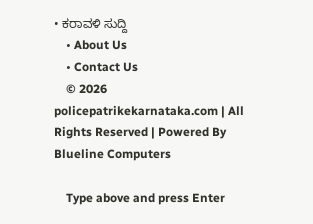• ಕರಾವಳಿ ಸುದ್ದಿ
    • About Us
    • Contact Us
    © 2026 policepatrikekarnataka.com | All Rights Reserved | Powered By Blueline Computers

    Type above and press Enter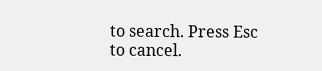to search. Press Esc to cancel.